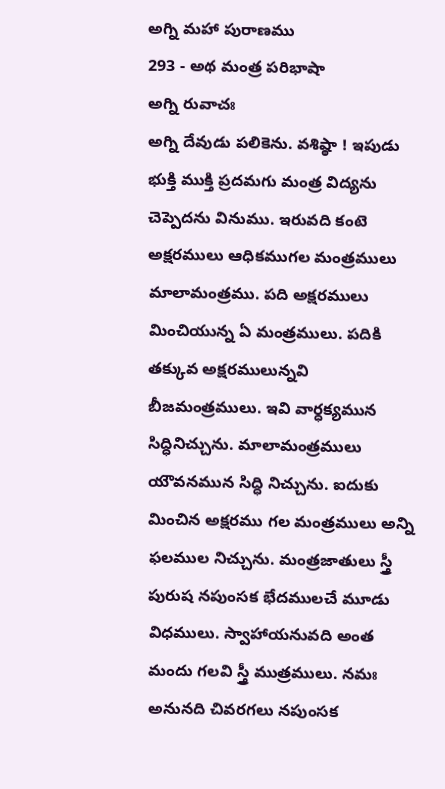అగ్ని మహా పురాణము
293 - అథ మంత్ర పరిభాషా
అగ్ని రువాచః
అగ్ని దేవుడు పలికెను. వశిష్ఠా ! ఇపుడు భుక్తి ముక్తి ప్రదమగు మంత్ర విద్యను చెప్పెదను వినుము. ఇరువది కంటె అక్షరములు ఆధికముగల మంత్రములు మాలామంత్రము. పది అక్షరములు మించియున్న ఏ మంత్రములు. పదికి తక్కువ అక్షరములున్నవి బీజమంత్రములు. ఇవి వార్ధక్యమున సిద్ధినిచ్చును. మాలామంత్రములు యౌవనమున సిద్ధి నిచ్చును. ఐదుకు మించిన అక్షరము గల మంత్రములు అన్ని ఫలముల నిచ్చును. మంత్రజాతులు స్త్రీ పురుష నపుంసక భేదములచే మూడు విధములు. స్వాహాయనువది అంత మందు గలవి స్త్రీ ముత్రములు. నమః అనునది చివరగలు నపుంసక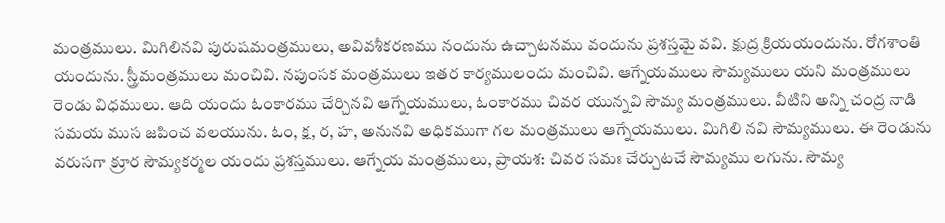మంత్రములు. మిగిలినవి పురుషమంత్రములు, అవివశీకరణము నందును ఉచ్చాటనము వందును ప్రశస్తమై వవి. క్షుద్ర క్రియయందును. రోగశాంతి యందును. స్త్రీమంత్రములు మంచివి. నపుంసక మంత్రములు ఇతర కార్యములందు మంచివి. ఆగ్నేయములు సౌమ్యములు యని మంత్రములు రెండు విధములు. ఆది యందు ఓంకారము చేర్చినవి ఆగ్నేయములు, ఓంకారము చివర యున్నవి సౌమ్య మంత్రములు. వీటిని అన్ని చంద్ర నాడి సమయ ముస జపించ వలయును. ఓం, క్ష, ర, హ, అనునవి అధికముగా గల మంత్రములు ఆగ్నేయములు. మిగిలి నవి సౌమ్యములు. ఈ రెండును వరుసగా క్రూర సౌమ్యకర్మల యందు ప్రశస్తములు. ఆగ్నేయ మంత్రములు, ప్రాయశ: చివర సమః చేర్చుటచే సౌమ్యము లగును. సౌమ్య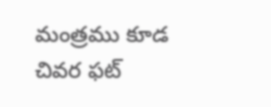మంత్రము కూడ చివర ఫట్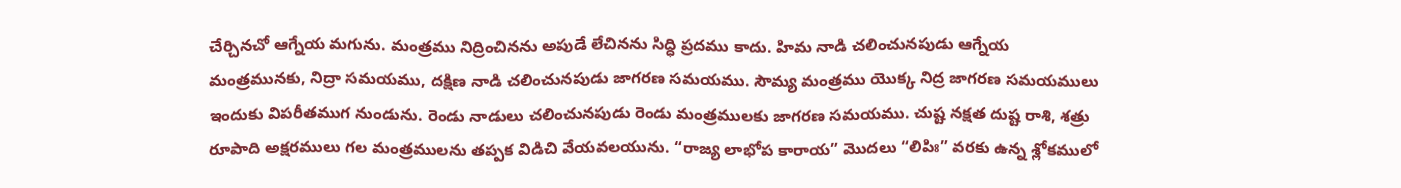చేర్చినచో ఆగ్నేయ మగును. మంత్రము నిద్రించినను అపుడే లేచినను సిద్ధి ప్రదము కాదు. హిమ నాడి చలించునపుడు ఆగ్నేయ మంత్రమునకు, నిద్రా సమయము, దక్షిణ నాడి చలించునపుడు జాగరణ సమయము. సౌమ్య మంత్రము యొక్క నిద్ర జాగరణ సమయములు ఇందుకు విపరీతముగ నుండును. రెండు నాడులు చలించునపుడు రెండు మంత్రములకు జాగరణ సమయము. చుష్ట నక్షత దుష్ట రాశి, శత్రు రూపాది అక్షరములు గల మంత్రములను తప్పక విడిచి వేయవలయును. “రాజ్య లాభోప కారాయ” మొదలు “లిపిః” వరకు ఉన్న శ్లోకములో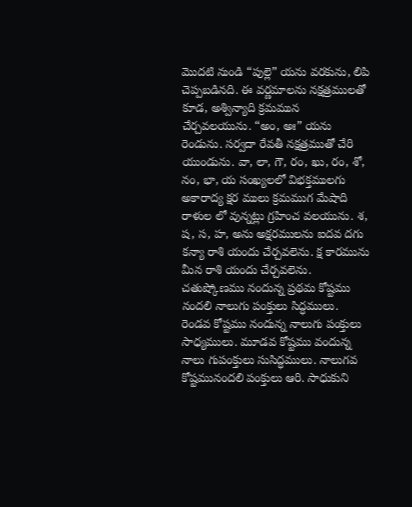మొదటి నుండి “పుల్లె” యను వరకును, లిపి చెప్పబడినది. ఈ వర్ణమాలను నక్షత్రములతో కూడ, అశ్విన్యాది క్రమమున చేర్చవలయును. “అం, అః” యను రెండును. సర్వదా రేవతీ నక్షత్రముతో చేరి యుండును. వా, లా, గౌ, రం, ఖు, రం, శో, నం, భా, య సంఖ్యలలో విభక్తములగు అకారాద్య క్షర ములు క్రమముగ మేషాది రాళుల లో వున్నట్లు గ్రహించ వలయును. శ, ష, స, హ, అను అక్షరములను ఐదవ దగు కన్యా రాశి యందు చేర్చవలెను. క్ష కారమును మీన రాశి యందు చేర్చవలెను. చతుష్కోణము నందున్న ప్రథమ కోష్టము నందలి నాలుగు పంక్తులు సిద్ధములు. రెండవ కోష్టము నందున్న నాలుగు పంక్తులు సాధ్యములు. మూడవ కోష్టము వందున్న నాలు గుపంక్తులు సుసిద్ధములు. నాలుగవ కోష్టమునందలి పంక్తులు ఆరి. సాధుకుని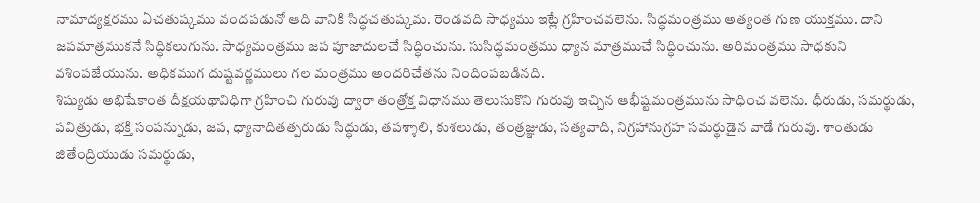నామాద్యక్షరము ఏచతుష్కము వందపడునో ఆది వానికి సిద్ధచతుష్కమ. రెండవది సాధ్యము ఇట్లే గ్రహించవలెను. సిద్ధమంత్రము అత్యంత గుణ యుక్తము. దాని జపమాత్రముకనే సిద్ధికలుగును. సాధ్యమంత్రము జప పూజాదులచే సిద్ధించును. సుసిద్ధమంత్రము ధ్యాన మాత్రముచే సిద్ధించును. అరిమంత్రము సాధకుని వశింపజేయును. అధికముగ దుష్టవర్ణములు గల మంత్రము అందరిచేతను నిందింపబడినది.
శిష్యుడు అభిషేకాంత దీక్షయథావిధిగా గ్రహించి గురువు ద్వారా తంత్రోక్త విధానము తెలుసుకొని గురువు ఇచ్చిన ఆభీష్టమంత్రమును సాధించ వలెను. ధీరుడు, సమర్థుడు, పవిత్రుడు, భక్తి సంపన్నుడు, జప, ధ్యానాదితత్పరుడు సిద్ధుడు, తపశ్శాలి, కుశలుడు, తంత్రజ్ఞుడు, సత్యవాది, నిగ్రహానుగ్రహ సమర్థుడైన వాడే గురువు. శాంతుడు జితేంద్రియుడు సమర్థుడు,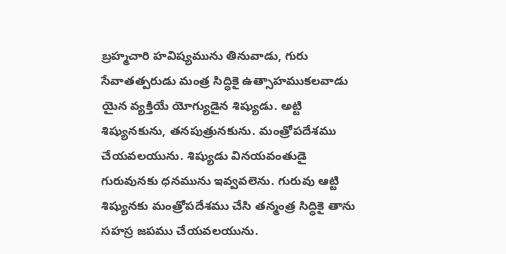బ్రహ్మచారి హవిష్యమును తినువాడు, గురు సేవాతత్పరుడు మంత్ర సిద్ధికై ఉత్సాహముకలవాడు యైన వ్యక్తియే యోగ్యుడైన శిష్యుడు. అట్టి శిష్యునకును, తనపుత్రునకును. మంత్రోపదేశము చేయవలయును. శిష్యుడు వినయవంతుడై గురువునకు ధనమును ఇవ్వవలెను. గురువు ఆట్టి శిష్యునకు మంత్రోపదేశము చేసి తన్మంత్ర సిద్ధికై తాను సహస్ర జపము చేయవలయును.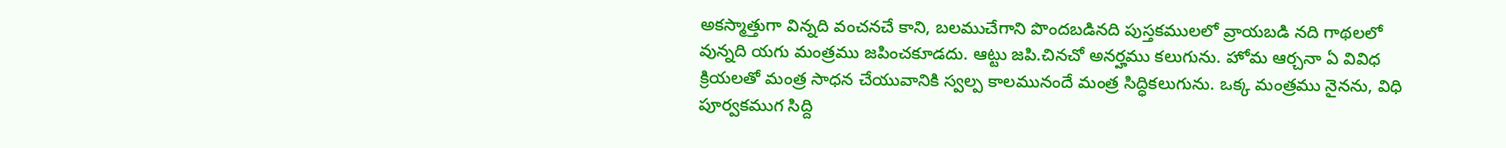అకస్మాత్తుగా విన్నది వంచనచే కాని, బలముచేగాని పొందబడినది పుస్తకములలో వ్రాయబడి నది గాథలలో వున్నది యగు మంత్రము జపించకూడదు. ఆట్టు జపి.చినచో అనర్హము కలుగును. హోమ ఆర్చనా ఏ వివిధ క్రియలతో మంత్ర సాధన చేయువానికి స్వల్ప కాలమునందే మంత్ర సిద్ధికలుగును. ఒక్క మంత్రము నైనను, విధి పూర్వకముగ సిద్ది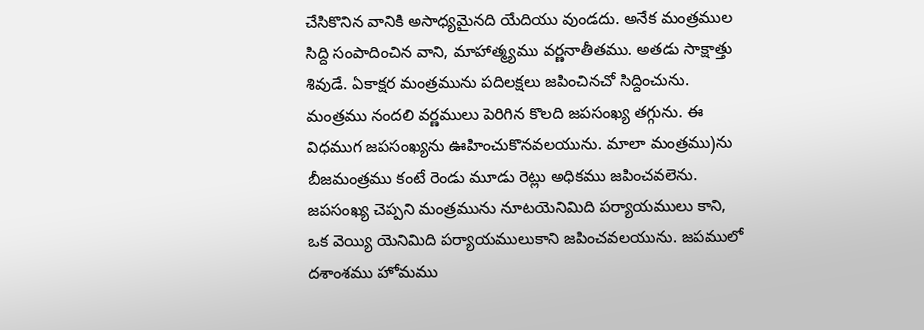చేసికొనిన వానికి అసాధ్యమైనది యేదియు వుండదు. అనేక మంత్రముల సిద్ది సంపాదించిన వాని, మాహాత్మ్యము వర్ణనాతీతము. అతడు సాక్షాత్తు శివుడే. ఏకాక్షర మంత్రమును పదిలక్షలు జపించినచో సిద్దించును. మంత్రము నందలి వర్ణములు పెరిగిన కొలది జపసంఖ్య తగ్గును. ఈ విధముగ జపసంఖ్యను ఊహించుకొనవలయును. మాలా మంత్రము)ను బీజమంత్రము కంటే రెండు మూడు రెట్లు అధికము జపించవలెను. జపసంఖ్య చెప్పని మంత్రమును నూటయెనిమిది పర్యాయములు కాని, ఒక వెయ్యి యెనిమిది పర్యాయములుకాని జపించవలయును. జపములో దశాంశము హోమము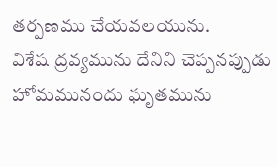తర్పణము చేయవలయును.
విశేష ద్రవ్యమును దేనిని చెప్పనప్పుడు హోమమునందు ఘృతమును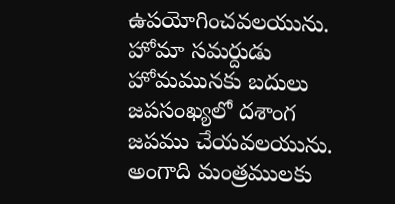ఉపయోగించవలయును. హోమా సమర్దుడు హోమమునకు బదులు జపసంఖ్యలో దశాంగ జపము చేయవలయును. అంగాది మంత్రములకు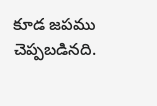కూడ జపము చెప్పబడినది.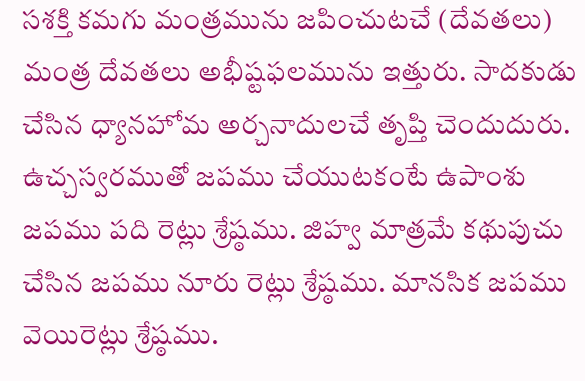సశక్తి కమగు మంత్రమును జపించుటచే (దేవతలు) మంత్ర దేవతలు అభీష్టఫలమును ఇత్తురు. సాదకుడు చేసిన ధ్యానహోమ అర్చనాదులచే తృప్తి చెందుదురు. ఉచ్చస్వరముతో జపము చేయుటకంటే ఉపాంశు జపము పది రెట్లు శ్రేష్ఠము. జిహ్వ మాత్రమే కథుపుచు చేసిన జపము నూరు రెట్లు శ్రేష్ఠము. మానసిక జపము వెయిరెట్లు శ్రేష్ఠము.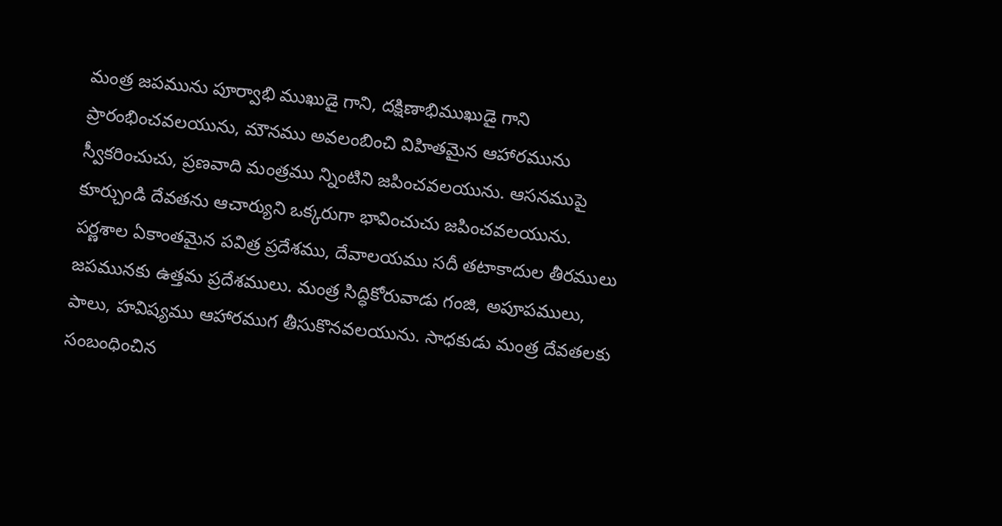మంత్ర జపమును పూర్వాభి ముఖుడై గాని, దక్షిణాభిముఖుడై గాని ప్రారంభించవలయును, మౌనము అవలంబించి విహితమైన ఆహారమును స్వీకరించుచు, ప్రణవాది మంత్రము న్నింటిని జపించవలయును. ఆసనముపై కూర్చుండి దేవతను ఆచార్యుని ఒక్కరుగా భావించుచు జపించవలయును. పర్ణశాల ఏకాంతమైన పవిత్ర ప్రదేశము, దేవాలయము సదీ తటాకాదుల తీరములు జపమునకు ఉత్తమ ప్రదేశములు. మంత్ర సిద్ధికోరువాడు గంజి, అపూపములు, పాలు, హవిష్యము ఆహారముగ తీసుకొనవలయును. సాధకుడు మంత్ర దేవతలకు సంబంధించిన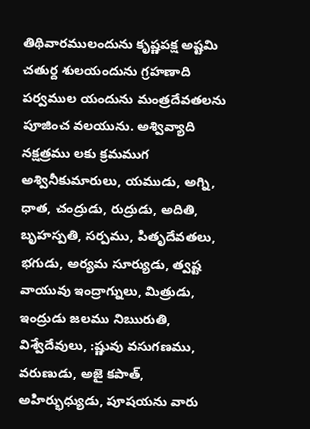తిథివారములందును కృష్ణపక్ష అష్టమి చతుర్ద శులయందును గ్రహణాది పర్వముల యందును మంత్రదేవతలను పూజించ వలయును. అశ్వివ్యాది నక్షత్రము లకు క్రమముగ అశ్వినీకుమారులు, యముడు, అగ్ని, ధాత, చంద్రుడు, రుద్రుడు, అదితి, బృహస్పతి, సర్పము, పితృదేవతలు, భగుడు, అర్యమ సూర్యుడు, త్వష్ట వాయువు ఇంద్రాగ్నులు, మిత్రుడు, ఇంద్రుడు జలము నిఋరుతి, విశ్వేదేవులు, :ష్ణువు వసుగణము, వరుణుడు, అజై కపాత్, అహిర్భుధ్యుడు, పూషయను వారు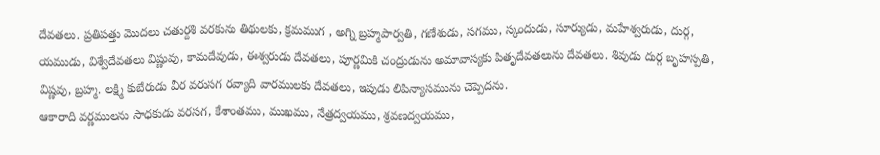దేవతలు. ప్రతిపత్తు మొదలు చతుర్దశి వరకును తిథులకు, క్రమముగ , అగ్ని బ్రహ్మపార్వతి, గణేశుడు, సగము, స్కందుడు, సూర్యుడు, మహేశ్వరుడు, దుర్గ, యముడు, విశ్వేదేవతలు విష్ణువు, కామదేవుడు, ఈశ్వరుడు దేవతలు, పూర్ణమికి చంద్రుడును అమావాస్యకు పితృదేవతలును దేవతలు. శివుడు దుర్గ బృహస్పతి, విష్ణవు, బ్రహ్మ. లక్ష్మి కుబేరుడు వీర వరుసగ రవ్యాది వారములకు దేవతలు, ఇపుడు లిపిన్యాసమును చెప్పెదను.
ఆకారాది వర్ణములను సాధకుడు వరసగ, కేశాంతము, ముఖము, నేత్రద్వయము, శ్రవణద్వయము,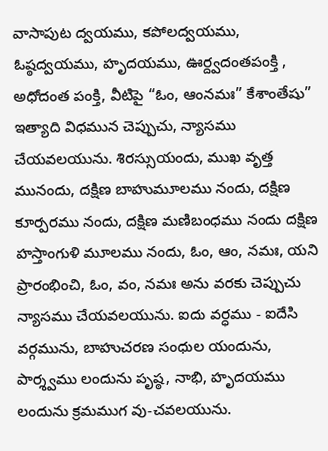వాసాపుట ద్వయము, కపోలద్వయము, ఓష్ఠద్వయము, హృదయము, ఊర్ద్వదంతపంక్తి , అధోదంత పంక్తి, వీటిపై “ఓం, ఆంనమః” కేశాంతేషు” ఇత్యాది విధమున చెప్పుచు, న్యాసము చేయవలయును. శిరస్సుయందు, ముఖ వృత్త మునందు, దక్షిణ బాహుమూలము నందు, దక్షిణ కూర్పరము నందు, దక్షిణ మణిబంధము నందు దక్షిణ హస్తాంగుళి మూలము నందు, ఓం, ఆం, నమః, యని ప్రారంభించి, ఓం, వం, నమః అను వరకు చెప్పుచు న్యాసము చేయవలయును. ఐదు వర్ధము - ఐదేసి వర్గమును, బాహుచరణ సంధుల యందును, పార్శ్వము లందును పృష్ఠ, నాభి, హృదయము లందును క్రమముగ వు-చవలయును.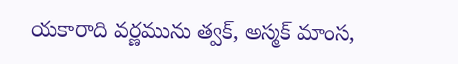యకారాది వర్ణమును త్వక్, అస్మక్ మాంస,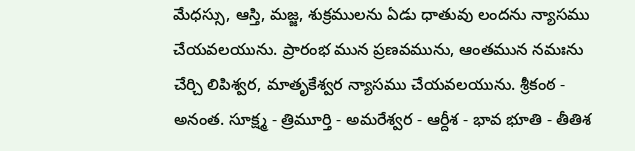మేధస్సు, ఆస్తి, మజ్జ, శుక్రములను ఏడు ధాతువు లందను న్యాసము చేయవలయును. ప్రారంభ మున ప్రణవమును, ఆంతమున నమఃను చేర్చి లిపిశ్వర, మాతృకేశ్వర న్యాసము చేయవలయును. శ్రీకంఠ - అనంత. సూక్ష్మ - త్రిమూర్తి - అమరేశ్వర - ఆర్దీశ - భావ భూతి - తీతిశ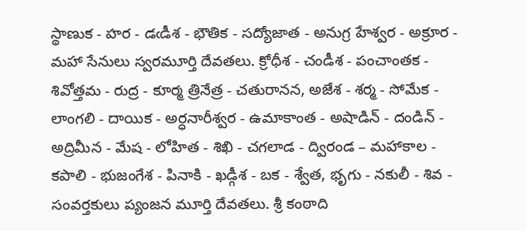స్థాణుక - హర - డఁడీశ - భౌతిక - సద్యోజాత - అనుగ్ర హేశ్వర - అక్రూర - మహా సేనులు స్వరమూర్తి దేవతలు. క్రోధీశ - చండీశ - పంచాంతక - శివోత్తమ - రుద్ర - కూర్మ త్రినేత్ర - చతురానన, అజేశ - శర్మ - సోమేక - లాంగలి - దాయిక - అర్ధనారీశ్వర - ఉమాకాంత - అషాడిన్ - దండిన్ - అద్రిమీన - మేష - లోహిత - శిఖి - చగలాడ - ద్విరండ – మహాకాల - కపాలి - భుజంగేశ - పినాకి - ఖడ్గీశ - బక - శ్వేత, భృగు - నకులీ - శివ - సంవర్తకులు ప్యంజన మూర్తి దేవతలు. శ్రీ కంఠాది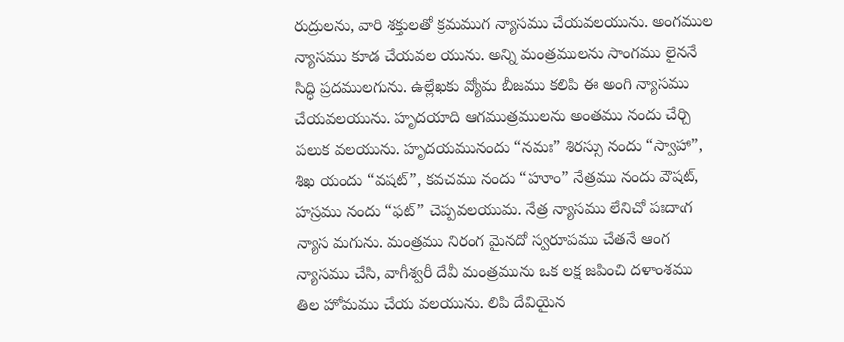రుద్రులను, వారి శక్తులతో క్రమముగ న్యాసము చేయవలయును. అంగముల న్యాసము కూడ చేయవల యును. అన్ని మంత్రములను సాంగము లైననే సిద్ధి ప్రదములగును. ఉల్లేఖకు వ్యోమ బీజము కలిపి ఈ అంగి న్యాసము చేయవలయును. హృదయాది ఆగముత్రములను అంతము నందు చేర్చి పలుక వలయును. హృదయమునందు “నమః” శిరస్సు నందు “స్వాహా”, శిఖ యందు “వషట్”, కవచము నందు “హూం” నేత్రము నందు వౌషట్, హస్రము నందు “ఫట్” చెప్పవలయుమ. నేత్ర న్యాసము లేనిచో పఃదాఁగ న్యాస మగును. మంత్రము నిరంగ మైనదో స్వరూపము చేతనే ఆంగ న్యాసము చేసి, వాగీశ్వరీ దేవీ మంత్రమును ఒక లక్ష జపించి దళాంశము తిల హోమము చేయ వలయును. లిపి దేవియైన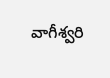వాగీశ్వరి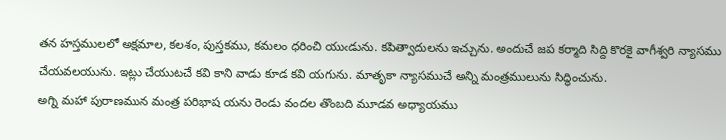తన హస్తములలో అక్షమాల, కలశం, పుస్తకము, కమలం ధరించి యుఁడును. కపిత్వాదులను ఇచ్చును. అందుచే జప కర్మాది సిద్ది కొరకై వాగీశ్వరి న్యాసము చేయవలయును. ఇట్లు చేయుటచే కవి కాని వాడు కూడ కవి యగును. మాతృకా న్యాసముచే అన్ని మంత్రములును సిద్ధించును.
అగ్ని మహా పురాణమున మంత్ర పరిభాష యను రెండు వందల తొంబది మూడవ అధ్యాయము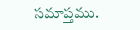సమాప్తము.